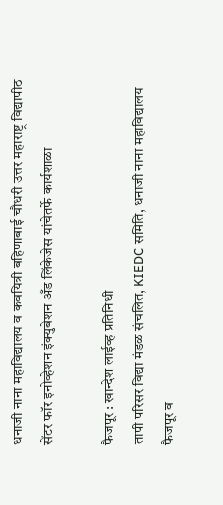धनाजी नाना महाविद्यालय व कवयित्री बहिणाबाई चौधरी उत्तर महाराष्ट्र विद्यापीठ सेंटर फॉर इनोव्हेशन इंक्युबेशन अँड लिंकेजेस यांचेतर्फे कार्यशाळा

फैजपूर : खान्देश लाईव्ह प्रतिनिधी
तापी परिसर विद्या मंडळ संचलित, KIEDC समिति, धनाजी नाना महाविद्यालय फैजपूर व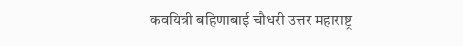कवयित्री बहिणाबाई चौधरी उत्तर महाराष्ट्र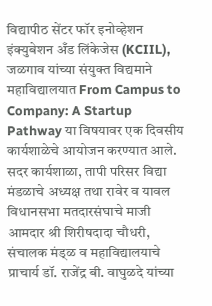विद्यापीठ सेंटर फॉर इनोव्हेशन इंक्युबेशन अँड लिंकेजेस (KCIIL), जळगाव यांच्या संयुक्त विद्यमाने महाविद्यालयात From Campus to Company: A Startup Pathway या विषयावर एक दिवसीय कार्यशाळेचे आयोजन करण्यात आले. सदर कार्यशाळा, तापी परिसर विद्या मंडळाचे अध्यक्ष तथा रावेर व यावल विधानसभा मतदारसंघाचे माजी आमदार श्री शिरीषदादा चौधरी, संचालक मंड्ळ व महाविद्यालयाचे प्राचार्य डॉ. राजेंद्र बी. वाघुळदे यांच्या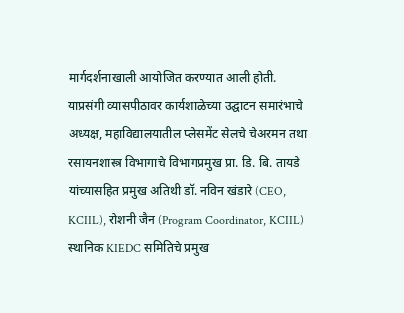मार्गदर्शनाखाली आयोजित करण्यात आली होती. याप्रसंगी व्यासपीठावर कार्यशाळेच्या उद्घाटन समारंभाचे अध्यक्ष, महाविद्यालयातील प्लेसमेंट सेलचे चेअरमन तथा रसायनशास्त्र विभागाचे विभागप्रमुख प्रा. डि. बि. तायडे यांच्यासहित प्रमुख अतिथी डॉ. नविन खंडारे (CEO, KCIIL), रोशनी जैन (Program Coordinator, KCIIL) स्थानिक KIEDC समितिचे प्रमुख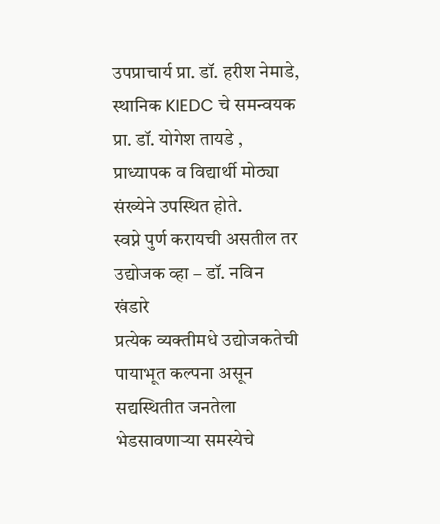उपप्राचार्य प्रा. डॉ. हरीश नेमाडे, स्थानिक KIEDC चे समन्वयक प्रा. डॉ. योगेश तायडे , प्राध्यापक व विद्यार्थी मोठ्या संख्येने उपस्थित होते.
स्वप्ने पुर्ण करायची असतील तर उद्योजक व्हा – डॉ. नविन खंडारे
प्रत्येक व्यक्तीमधे उद्योजकतेची पायाभूत कल्पना असून सद्यस्थितीत जनतेला भेडसावणाऱ्या समस्येचे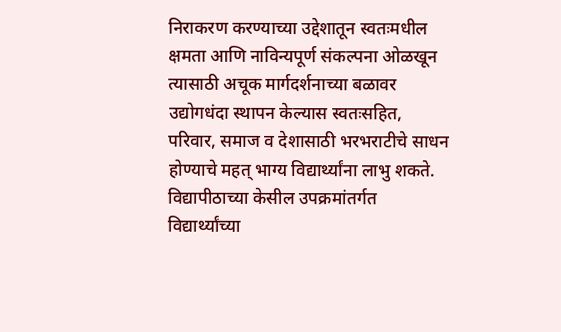निराकरण करण्याच्या उद्देशातून स्वतःमधील क्षमता आणि नाविन्यपूर्ण संकल्पना ओळखून त्यासाठी अचूक मार्गदर्शनाच्या बळावर उद्योगधंदा स्थापन केल्यास स्वतःसहित, परिवार, समाज व देशासाठी भरभराटीचे साधन होण्याचे महत् भाग्य विद्यार्थ्यांना लाभु शकते. विद्यापीठाच्या केसील उपक्रमांतर्गत विद्यार्थ्यांच्या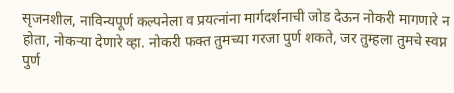सृजनशील, नाविन्यपूर्ण कल्पनेला व प्रयत्नांना मार्गदर्शनाची जोड देऊन नोकरी मागणारे न होता, नोकऱ्या देणारे व्हा. नोकरी फक्त तुमच्या गरजा पुर्ण शकते, जर तुम्हला तुमचे स्वप्न पुर्ण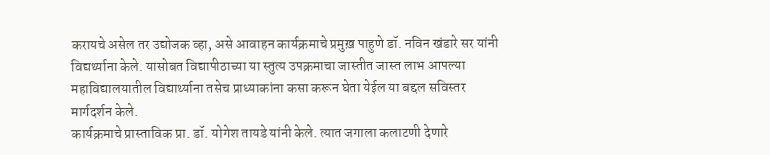करायचे असेल तर उद्योजक व्हा, असे आवाहन कार्यक्रमाचे प्रमुख़ पाहुणे डॉ. नविन खंडारे सर यांनी विद्यर्थ्याना केले. यासोबत विद्यापीठाच्या या स्तुत्य उपक्रमाचा जास्तीत जास्त लाभ आपल्या महाविद्यालयातील विद्यार्थ्याना तसेच प्राध्याकांना कसा करून घेता येईल या बद्दल सविस्तर मार्गदर्शन केले.
कार्यक्रमाचे प्रास्ताविक प्रा. डॉ. योगेश तायडे यांनी केले. त्यात जगाला कलाटणी देणारे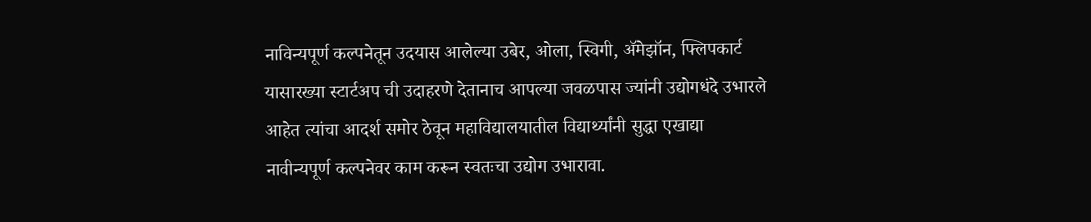नाविन्यपूर्ण कल्पनेतून उदयास आलेल्या उबेर, ओला, स्विगी, ॲमेझॉन, फ्लिपकार्ट यासारख्या स्टार्टअप ची उदाहरणे देतानाच आपल्या जवळपास ज्यांनी उद्योगधंदे उभारले आहेत त्यांचा आदर्श समोर ठेवून महाविद्यालयातील विद्यार्थ्यांनी सुद्धा एखाद्या नावीन्यपूर्ण कल्पनेवर काम करून स्वतःचा उद्योग उभारावा.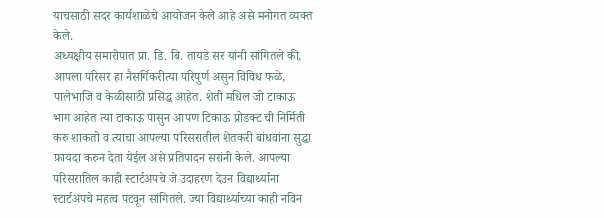याचसाठी सदर कार्यशाळेचे आयोजन केले आहे असे मनोगत व्यक्त केले.
अध्यक्षीय समारोपात प्रा. डि. बि. तायडे सर यांनी सांगितले की, आपला परिसर हा नैसर्गिकरीत्या परिपुर्ण असुन विविध फळे, पालेभाजि व केळीसाठी प्रसिद्ध आहेत. शेती मधिल जो टाकाऊ भाग आहेत त्या टाकाऊ पासुन आपण टिकाऊ प्रोडक्ट ची निर्मिती करु शाकतो व त्याचा आपल्या परिसरातील शेतकरी बांधवांना सुद्धा फ़ायदा करुन देता येईल असे प्रतिपादन सरांनी केले. आपल्या परिसरातिल काही स्टार्टअपचे जे उदाहरण देउन विद्यार्थ्याना स्टार्टअपचे महत्व पटवून सांगितले. ज्या विद्यार्थ्याच्या काही नविन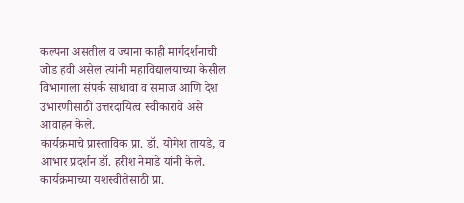कल्पना असतील व ज्याना काही मार्गदर्शनाची जोड हवी असेल त्यांनी महाविद्यालयाच्या केसील विभागाला संपर्क साधावा व समाज आणि देश उभारणीसाठी उत्तरदायित्व स्वीकारावे असे आवाहन केले.
कार्यक्रमाचे प्रास्ताविक प्रा. डॉ. योगेश तायडे, व आभार प्रदर्शन डॉ. हरीश नेमाडे यांनी केले. कार्यक्रमाच्या यशस्वीतेसाठी प्रा.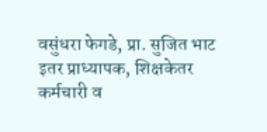वसुंधरा फेगडे, प्रा. सुजित भाट इतर प्राध्यापक, शिक्षकेतर कर्मचारी व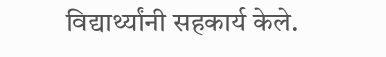विद्यार्थ्यांनी सहकार्य केले.